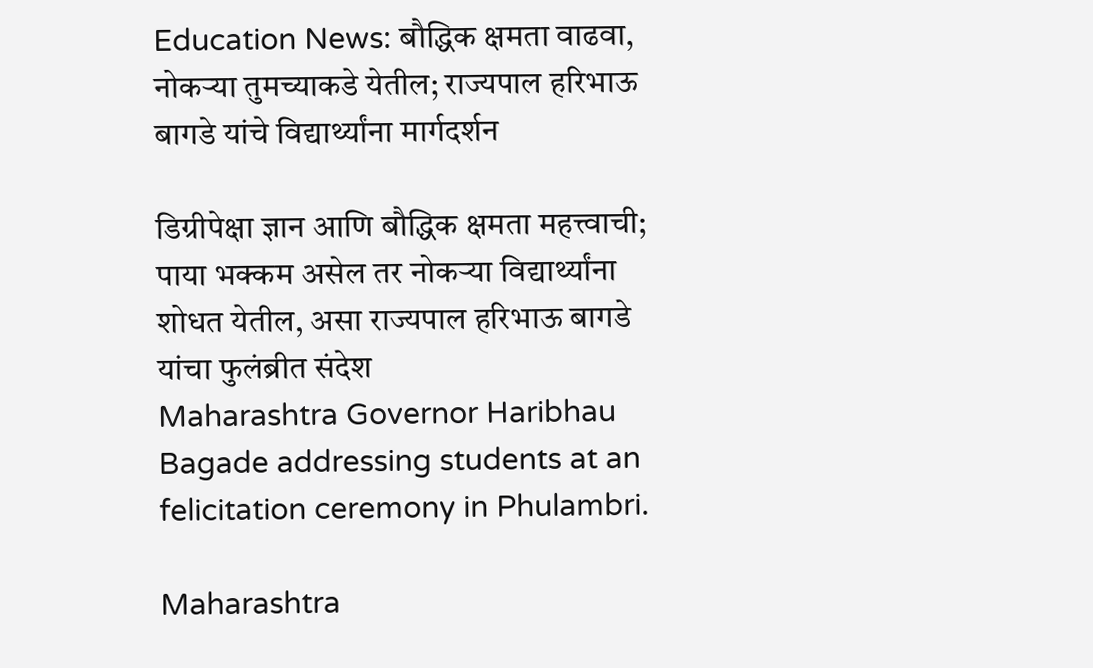Education News: बौद्धिक क्षमता वाढवा, नोकऱ्या तुमच्याकडे येतील; राज्यपाल हरिभाऊ बागडे यांचे विद्यार्थ्यांना मार्गदर्शन

डिग्रीपेक्षा ज्ञान आणि बौद्धिक क्षमता महत्त्वाची; पाया भक्कम असेल तर नोकऱ्या विद्यार्थ्यांना शोधत येतील, असा राज्यपाल हरिभाऊ बागडे यांचा फुलंब्रीत संदेश
Maharashtra Governor Haribhau Bagade addressing students at an felicitation ceremony in Phulambri.

Maharashtra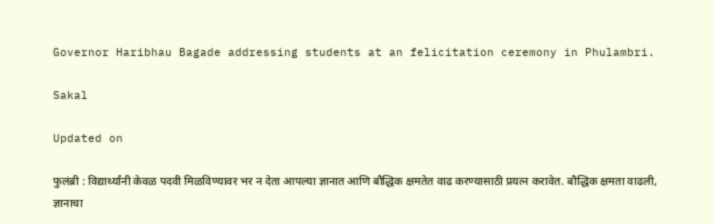Governor Haribhau Bagade addressing students at an felicitation ceremony in Phulambri.

Sakal

Updated on

फुलंब्री : विद्यार्थ्यांनी केवळ पदवी मिळविण्यावर भर न देता आपल्या ज्ञानात आणि बौद्धिक क्षमतेत वाढ करण्यासाठी प्रयत्न करावेत. बौद्धिक क्षमता वाढली, ज्ञानाचा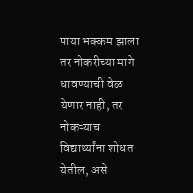पाया भक्कम झाला तर नोकरीच्या मागे धावण्याची वेळ येणार नाही, तर नोकऱ्याच विद्यार्थ्यांना शोधत येतील, असे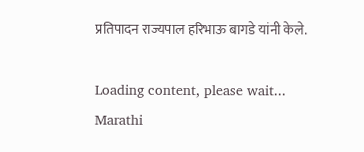प्रतिपादन राज्यपाल हरिभाऊ बागडे यांनी केले.

Loading content, please wait...
Marathi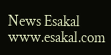News Esakal
www.esakal.com